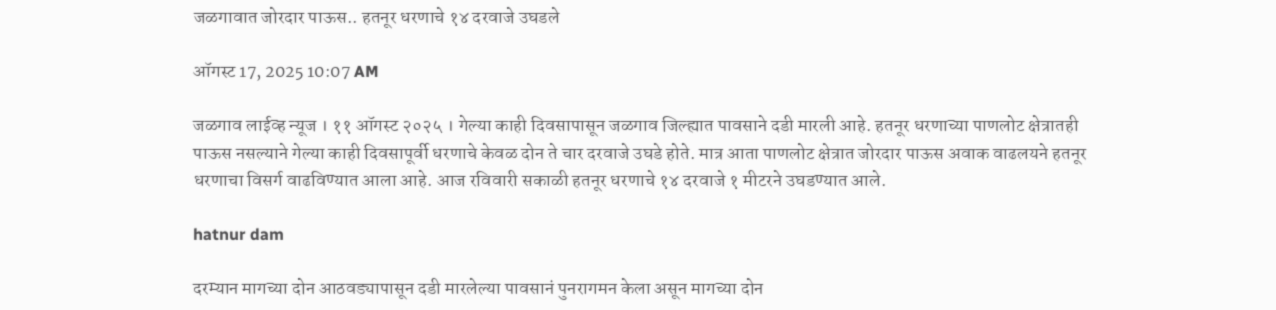जळगावात जोरदार पाऊस.. हतनूर धरणाचे १४ दरवाजे उघडले

ऑगस्ट 17, 2025 10:07 AM

जळगाव लाईव्ह न्यूज । ११ ऑगस्ट २०२५ । गेल्या काही दिवसापासून जळगाव जिल्ह्यात पावसाने दडी मारली आहे. हतनूर धरणाच्या पाणलोट क्षेत्रातही पाऊस नसल्याने गेल्या काही दिवसापूर्वी धरणाचे केवळ दोन ते चार दरवाजे उघडे होते. मात्र आता पाणलोट क्षेत्रात जोरदार पाऊस अवाक वाढलयने हतनूर धरणाचा विसर्ग वाढविण्यात आला आहे. आज रविवारी सकाळी हतनूर धरणाचे १४ दरवाजे १ मीटरने उघडण्यात आले.

hatnur dam

दरम्यान मागच्या दोन आठवड्यापासून दडी मारलेल्या पावसानं पुनरागमन केला असून मागच्या दोन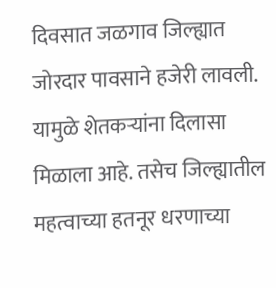दिवसात जळगाव जिल्ह्यात जोरदार पावसाने हजेरी लावली. यामुळे शेतकऱ्यांना दिलासा मिळाला आहे. तसेच जिल्ह्यातील महत्वाच्या हतनूर धरणाच्या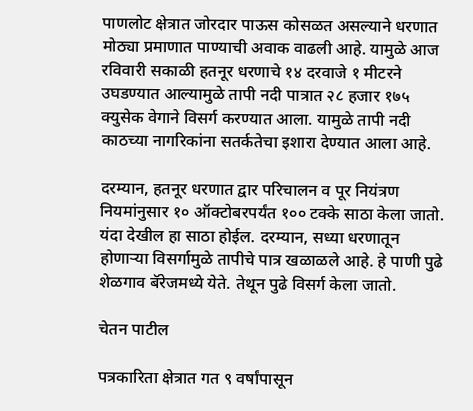पाणलोट क्षेत्रात जोरदार पाऊस कोसळत असल्याने धरणात मोठ्या प्रमाणात पाण्याची अवाक वाढली आहे. यामुळे आज रविवारी सकाळी हतनूर धरणाचे १४ दरवाजे १ मीटरने उघडण्यात आल्यामुळे तापी नदी पात्रात २८ हजार १७५ क्युसेक वेगाने विसर्ग करण्यात आला. यामुळे तापी नदी काठच्या नागरिकांना सतर्कतेचा इशारा देण्यात आला आहे.

दरम्यान, हतनूर धरणात द्वार परिचालन व पूर नियंत्रण नियमांनुसार १० ऑक्टोबरपर्यंत १०० टक्के साठा केला जातो. यंदा देखील हा साठा होईल. दरम्यान, सध्या धरणातून होणाऱ्या विसर्गामुळे तापीचे पात्र खळाळले आहे. हे पाणी पुढे शेळगाव बॅरेजमध्ये येते. तेथून पुढे विसर्ग केला जातो.

चेतन पाटील

पत्रकारिता क्षेत्रात गत ९ वर्षांपासून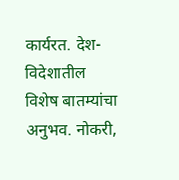कार्यरत. देश-विदेशातील विशेष बातम्यांचा अनुभव. नोकरी,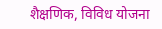शैक्षणिक, विविध योजना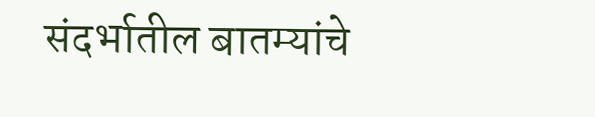संदर्भातील बातम्यांचे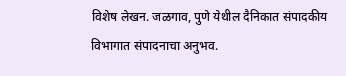विशेष लेखन. जळगाव, पुणे येथील दैनिकात संपादकीय विभागात संपादनाचा अनुभव.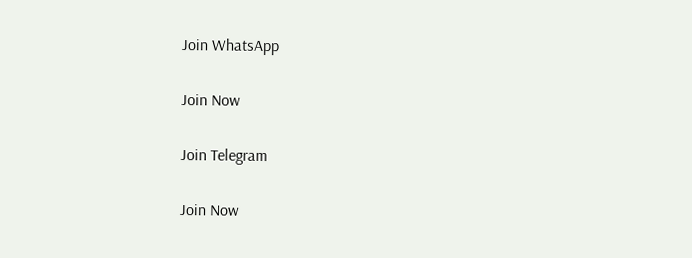Join WhatsApp

Join Now

Join Telegram

Join Now